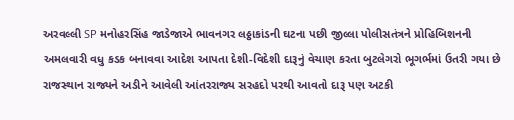અરવલ્લી SP મનોહરસિંહ જાડેજાએ ભાવનગર લઠ્ઠાકાંડની ઘટના પછી જીલ્લા પોલીસતંત્રને પ્રોહિબિશનની અમલવારી વધુ કડક બનાવવા આદેશ આપતા દેશી-વિદેશી દારૂનું વેચાણ કરતા બુટલેગરો ભૂગર્ભમાં ઉતરી ગયા છે રાજસ્થાન રાજ્યને અડીને આવેલી આંતરરાજ્ય સરહદો પરથી આવતો દારૂ પણ અટકી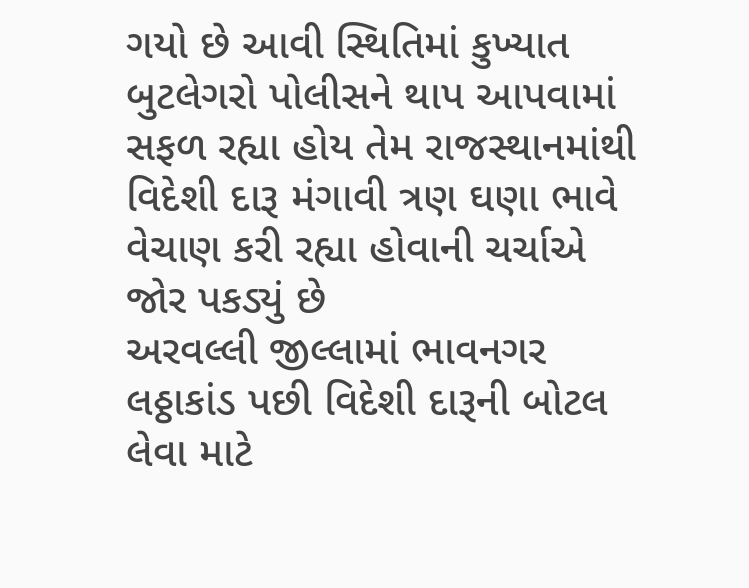ગયો છે આવી સ્થિતિમાં કુખ્યાત બુટલેગરો પોલીસને થાપ આપવામાં સફળ રહ્યા હોય તેમ રાજસ્થાનમાંથી વિદેશી દારૂ મંગાવી ત્રણ ઘણા ભાવે વેચાણ કરી રહ્યા હોવાની ચર્ચાએ જોર પકડ્યું છે
અરવલ્લી જીલ્લામાં ભાવનગર લઠ્ઠાકાંડ પછી વિદેશી દારૂની બોટલ લેવા માટે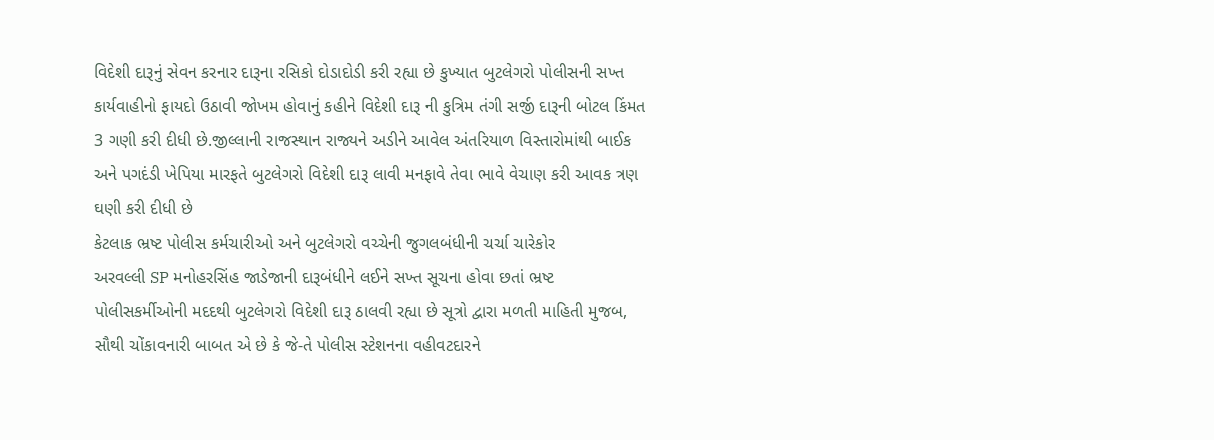વિદેશી દારૂનું સેવન કરનાર દારૂના રસિકો દોડાદોડી કરી રહ્યા છે કુખ્યાત બુટલેગરો પોલીસની સખ્ત કાર્યવાહીનો ફાયદો ઉઠાવી જોખમ હોવાનું કહીને વિદેશી દારૂ ની કુત્રિમ તંગી સર્જી દારૂની બોટલ કિંમત 3 ગણી કરી દીધી છે.જીલ્લાની રાજસ્થાન રાજ્યને અડીને આવેલ અંતરિયાળ વિસ્તારોમાંથી બાઈક અને પગદંડી ખેપિયા મારફતે બુટલેગરો વિદેશી દારૂ લાવી મનફાવે તેવા ભાવે વેચાણ કરી આવક ત્રણ ઘણી કરી દીધી છે
કેટલાક ભ્રષ્ટ પોલીસ કર્મચારીઓ અને બુટલેગરો વચ્ચેની જુગલબંધીની ચર્ચા ચારેકોર
અરવલ્લી SP મનોહરસિંહ જાડેજાની દારૂબંધીને લઈને સખ્ત સૂચના હોવા છતાં ભ્રષ્ટ પોલીસકર્મીઓની મદદથી બુટલેગરો વિદેશી દારૂ ઠાલવી રહ્યા છે સૂત્રો દ્વારા મળતી માહિતી મુજબ, સૌથી ચોંકાવનારી બાબત એ છે કે જે-તે પોલીસ સ્ટેશનના વહીવટદારને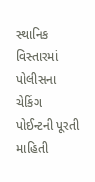સ્થાનિક વિસ્તારમાં પોલીસના ચેકિંગ પોઈન્ટની પૂરતી માહિતી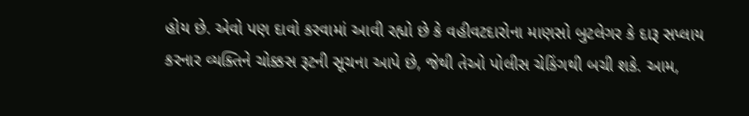હોય છે. એવો પણ દાવો કરવામાં આવી રહ્યો છે કે વહીવટદારોના માણસો બુટલેગર કે દારૂ સપ્લાય કરનાર વ્યક્તિને ચોક્કસ રૂટની સૂચના આપે છે, જેથી તેઓ પોલીસ ચેકિંગથી બચી શકે. આમ,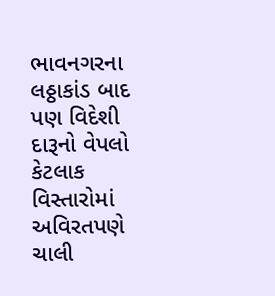ભાવનગરના લઠ્ઠાકાંડ બાદ પણ વિદેશી દારૂનો વેપલો કેટલાક વિસ્તારોમાં અવિરતપણે ચાલી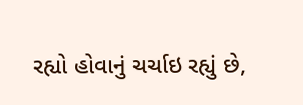રહ્યો હોવાનું ચર્ચાઇ રહ્યું છે,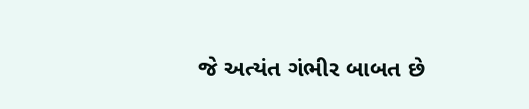જે અત્યંત ગંભીર બાબત છે